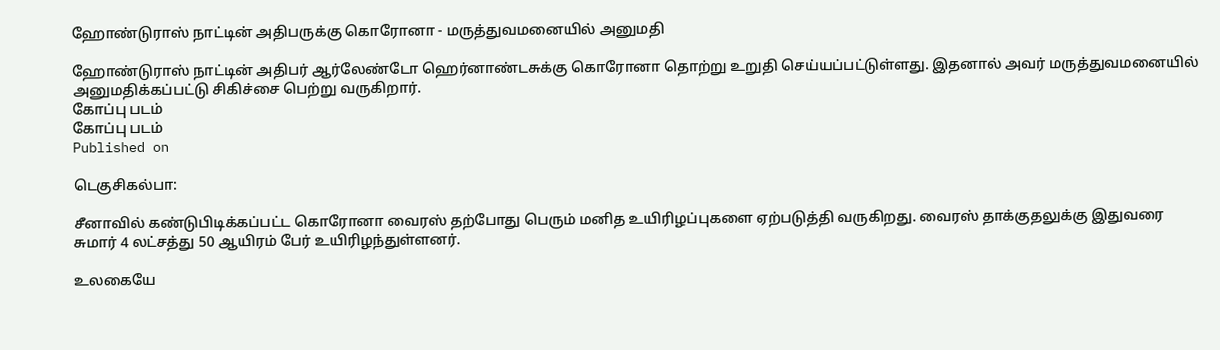ஹோண்டுராஸ் நாட்டின் அதிபருக்கு கொரோனா - மருத்துவமனையில் அனுமதி

ஹோண்டுராஸ் நாட்டின் அதிபர் ஆர்லேண்டோ ஹெர்னாண்டசுக்கு கொரோனா தொற்று உறுதி செய்யப்பட்டுள்ளது. இதனால் அவர் மருத்துவமனையில் அனுமதிக்கப்பட்டு சிகிச்சை பெற்று வருகிறார்.
கோப்பு படம்
கோப்பு படம்
Published on

டெகுசிகல்பா:

சீனாவில் கண்டுபிடிக்கப்பட்ட கொரோனா வைரஸ் தற்போது பெரும் மனித உயிரிழப்புகளை ஏற்படுத்தி வருகிறது. வைரஸ் தாக்குதலுக்கு இதுவரை சுமார் 4 லட்சத்து 50 ஆயிரம் பேர் உயிரிழந்துள்ளனர்.

உலகையே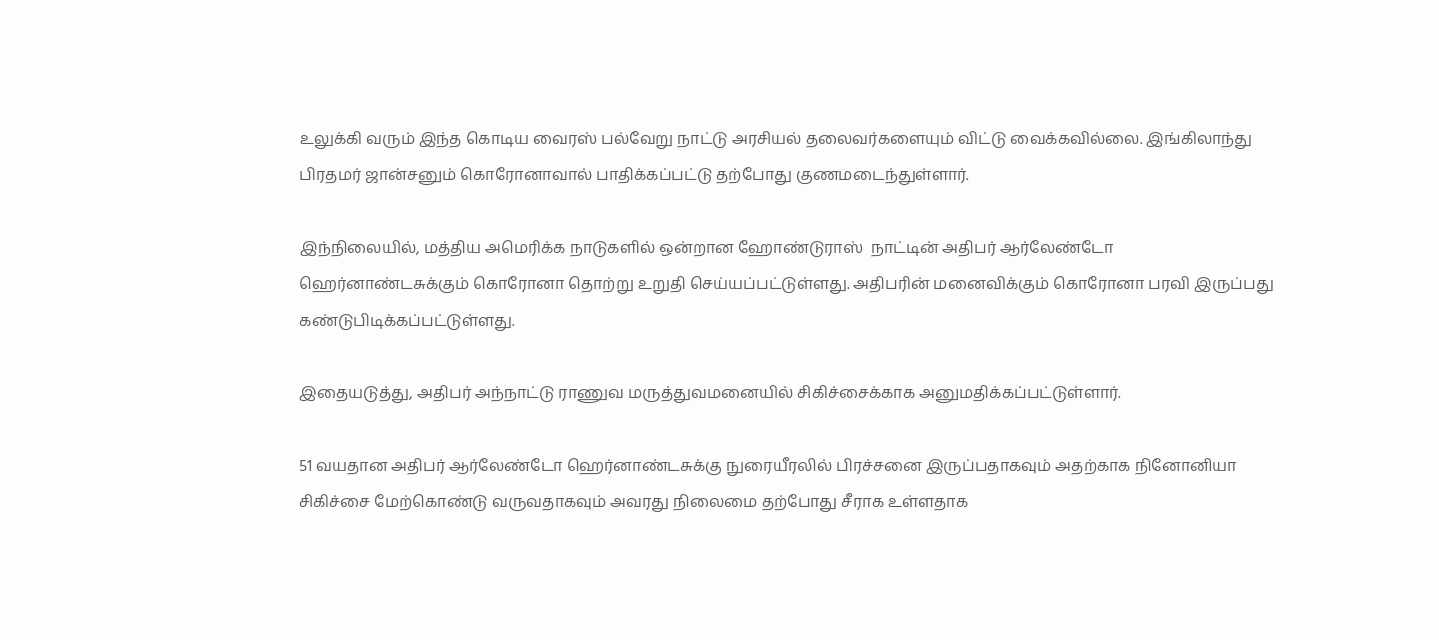உலுக்கி வரும் இந்த கொடிய வைரஸ் பல்வேறு நாட்டு அரசியல் தலைவர்களையும் விட்டு வைக்கவில்லை. இங்கிலாந்து பிரதமர் ஜான்சனும் கொரோனாவால் பாதிக்கப்பட்டு தற்போது குணமடைந்துள்ளார்.

இந்நிலையில், மத்திய அமெரிக்க நாடுகளில் ஒன்றான ஹோண்டுராஸ்  நாட்டின் அதிபர் ஆர்லேண்டோ ஹெர்னாண்டசுக்கும் கொரோனா தொற்று உறுதி செய்யப்பட்டுள்ளது. அதிபரின் மனைவிக்கும் கொரோனா பரவி இருப்பது கண்டுபிடிக்கப்பட்டுள்ளது.

இதையடுத்து, அதிபர் அந்நாட்டு ராணுவ மருத்துவமனையில் சிகிச்சைக்காக அனுமதிக்கப்பட்டுள்ளார்.

51 வயதான அதிபர் ஆர்லேண்டோ ஹெர்னாண்டசுக்கு நுரையீரலில் பிரச்சனை இருப்பதாகவும் அதற்காக நினோனியா சிகிச்சை மேற்கொண்டு வருவதாகவும் அவரது நிலைமை தற்போது சீராக உள்ளதாக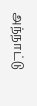அந்நாட்டு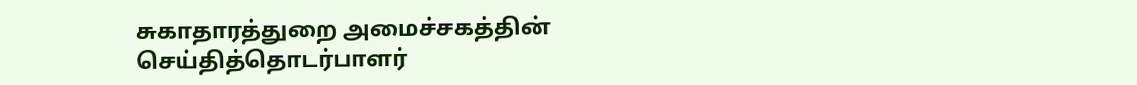சுகாதாரத்துறை அமைச்சகத்தின் செய்தித்தொடர்பாளர்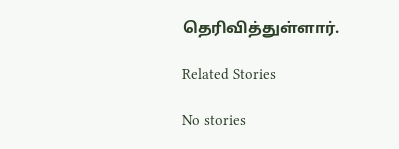தெரிவித்துள்ளார்.

Related Stories

No stories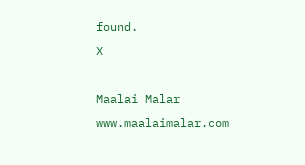found.
X

Maalai Malar
www.maalaimalar.com